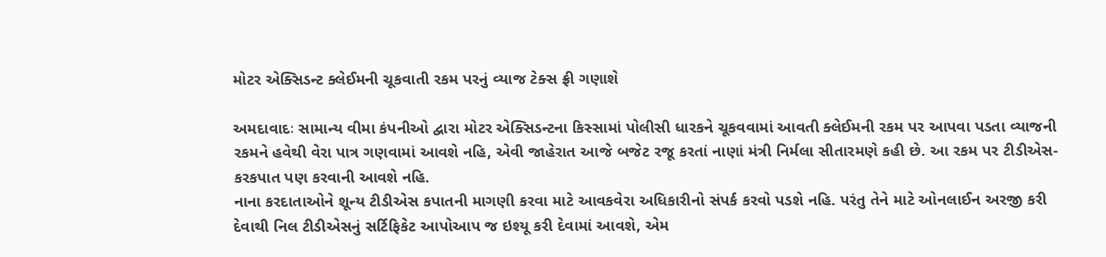મોટર એક્સિડન્ટ ક્લેઈમની ચૂકવાતી રકમ પરનું વ્યાજ ટેક્સ ફ્રી ગણાશે

અમદાવાદઃ સામાન્ય વીમા કંપનીઓ દ્વારા મોટર એક્સિડન્ટના કિસ્સામાં પોલીસી ધારકને ચૂકવવામાં આવતી ક્લેઈમની રકમ પર આપવા પડતા વ્યાજની રકમને હવેથી વેરા પાત્ર ગણવામાં આવશે નહિ, એવી જાહેરાત આજે બજેટ રજૂ કરતાં નાણાં મંત્રી નિર્મલા સીતારમણે કહી છે. આ રકમ પર ટીડીએસ-કરકપાત પણ કરવાની આવશે નહિ.
નાના કરદાતાઓને શૂન્ય ટીડીએસ કપાતની માગણી કરવા માટે આવકવેરા અધિકારીનો સંપર્ક કરવો પડશે નહિ. પરંતુ તેને માટે ઓનલાઈન અરજી કરી દેવાથી નિલ ટીડીએસનું સર્ટિફિકેટ આપોઆપ જ ઇશ્યૂ કરી દેવામાં આવશે, એમ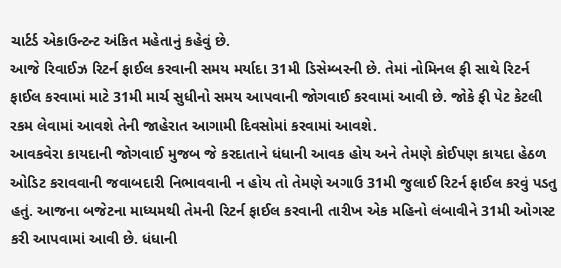ચાર્ટર્ડ એકાઉન્ટન્ટ અંકિત મહેતાનું કહેવું છે.
આજે રિવાઈઝ રિટર્ન ફાઈલ કરવાની સમય મર્યાદા 31મી ડિસેમ્બરની છે. તેમાં નોમિનલ ફી સાથે રિટર્ન ફાઈલ કરવામાં માટે 31મી માર્ચ સુધીનો સમય આપવાની જોગવાઈ કરવામાં આવી છે. જોકે ફી પેટ કેટલી રકમ લેવામાં આવશે તેની જાહેરાત આગામી દિવસોમાં કરવામાં આવશે.
આવકવેરા કાયદાની જોગવાઈ મુજબ જે કરદાતાને ધંધાની આવક હોય અને તેમણે કોઈપણ કાયદા હેઠળ ઓડિટ કરાવવાની જવાબદારી નિભાવવાની ન હોય તો તેમણે અગાઉ 31મી જુલાઈ રિટર્ન ફાઈલ કરવું પડતુ હતું. આજના બજેટના માધ્યમથી તેમની રિટર્ન ફાઈલ કરવાની તારીખ એક મહિનો લંબાવીને 31મી ઓગસ્ટ કરી આપવામાં આવી છે. ધંધાની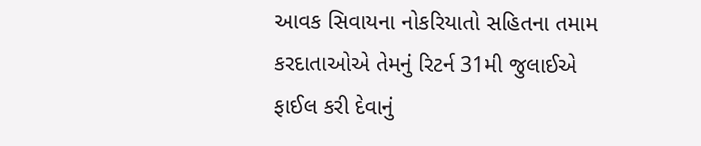આવક સિવાયના નોકરિયાતો સહિતના તમામ કરદાતાઓએ તેમનું રિટર્ન 31મી જુલાઈએ ફાઈલ કરી દેવાનું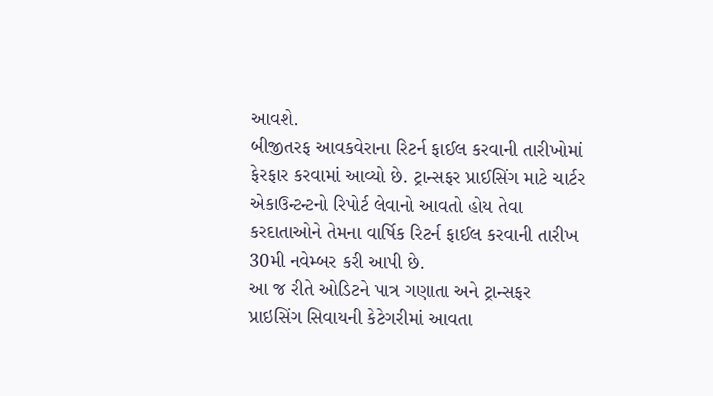આવશે.
બીજીતરફ આવકવેરાના રિટર્ન ફાઈલ કરવાની તારીખોમાં ફેરફાર કરવામાં આવ્યો છે. ટ્રાન્સફર પ્રાઈસિંગ માટે ચાર્ટર એકાઉન્ટન્ટનો રિપોર્ટ લેવાનો આવતો હોય તેવા કરદાતાઓને તેમના વાર્ષિક રિટર્ન ફાઈલ કરવાની તારીખ 30મી નવેમ્બર કરી આપી છે.
આ જ રીતે ઓડિટને પાત્ર ગણાતા અને ટ્રાન્સફર પ્રાઇસિંગ સિવાયની કેટેગરીમાં આવતા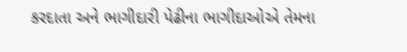કરદાતા અને ભાગીદારી પેઢીના ભાગીદાઓએ તેમના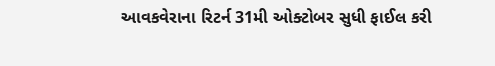આવકવેરાના રિટર્ન 31મી ઓક્ટોબર સુધી ફાઈલ કરી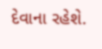દેવાના રહેશે.